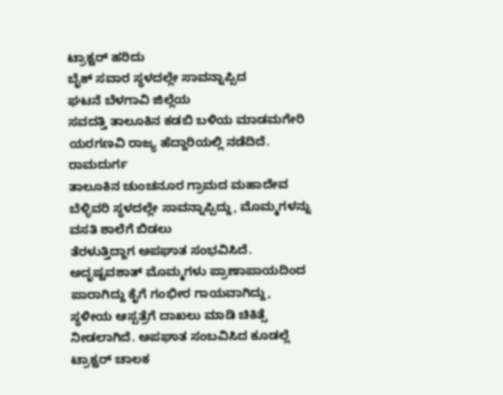ಟ್ರಾಕ್ಟರ್ ಹರಿದು
ಬೈಕ್ ಸವಾರ ಸ್ಥಳದಲ್ಲೇ ಸಾವನ್ನಾಪ್ಪಿದ
ಘಟನೆ ಬೆಳಗಾವಿ ಜಿಲ್ಲೆಯ
ಸವದತ್ತಿ ತಾಲೂಕಿನ ಕಡಬಿ ಬಳಿಯ ಮಾಡಮಗೇರಿ ಯರಗಣವಿ ರಾಜ್ಯ ಹೆದ್ದಾರಿಯಲ್ಲಿ ನಡೆದಿದೆ.
ರಾಮದುರ್ಗ
ತಾಲೂಕಿನ ಚುಂಚನೂರ ಗ್ರಾಮದ ಮಹಾದೇವ ಬೆಳ್ಳಿವರಿ ಸ್ಥಳದಲ್ಲೇ ಸಾವನ್ನಾಪ್ಪಿದ್ದು, ಮೊಮ್ಮಗಳನ್ನು ವಸತಿ ಶಾಲೆಗೆ ಬಿಡಲು
ತೆರಳುತ್ತಿದ್ದಾಗ ಅಪಘಾತ ಸಂಭವಿಸಿದೆ. ಅದೃಷ್ಟವಶಾತ್ ಮೊಮ್ಮಗಳು ಪ್ರಾಣಾಪಾಯದಿಂದ ಪಾರಾಗಿದ್ದು ಕೈಗೆ ಗಂಭೀರ ಗಾಯವಾಗಿದ್ದು, ಸ್ಥಳೀಯ ಆಸ್ಪತ್ರೆಗೆ ದಾಖಲು ಮಾಡಿ ಚಿಕಿತ್ಸೆ ನೀಡಲಾಗಿದೆ. ಅಪಘಾತ ಸಂಬವಿಸಿದ ಕೂಡಲ್ಲೆ ಟ್ರಾಕ್ಟರ್ ಚಾಲಕ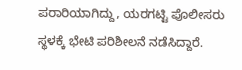ಪರಾರಿಯಾಗಿದ್ದು, ಯರಗಟ್ಟಿ ಪೊಲೀಸರು
ಸ್ಥಳಕ್ಕೆ ಭೇಟಿ ಪರಿಶೀಲನೆ ನಡೆಸಿದ್ದಾರೆ.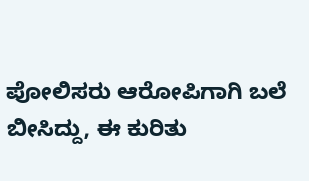ಪೋಲಿಸರು ಆರೋಪಿಗಾಗಿ ಬಲೆ ಬೀಸಿದ್ದು, ಈ ಕುರಿತು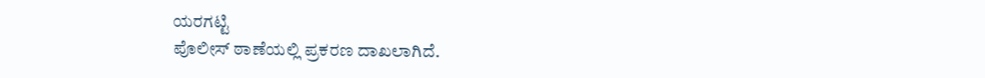ಯರಗಟ್ಟಿ
ಪೊಲೀಸ್ ಠಾಣೆಯಲ್ಲಿ ಪ್ರಕರಣ ದಾಖಲಾಗಿದೆ.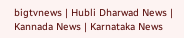bigtvnews | Hubli Dharwad News | Kannada News | Karnataka News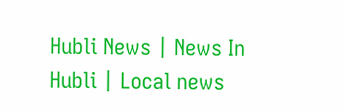Hubli News | News In Hubli | Local news